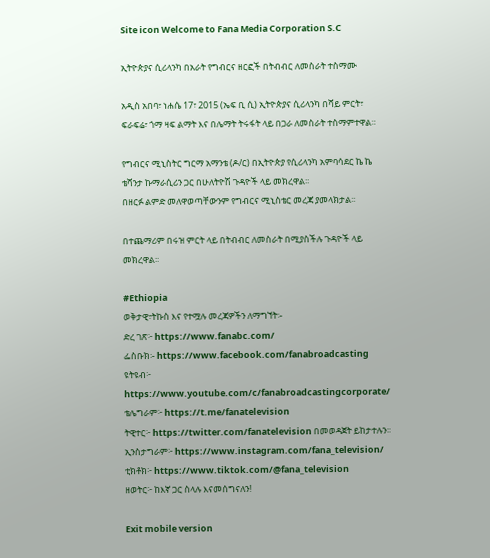Site icon Welcome to Fana Media Corporation S.C

ኢትዮጵያና ሲሪላንካ በአራት የግብርና ዘርፎች በትብብር ለመስራት ተስማሙ

አዲስ አበባ፣ ነሐሴ 17፣ 2015 (ኤፍ ቢ ሲ) ኢትዮጵያና ሲሪላንካ በሻይ ምርት፣ ፍራፍሬ፣ ጎማ ዛፍ ልማት እና በሌማት ትሩፋት ላይ በጋራ ለመስራት ተስማምተዋል።

የግብርና ሚኒስትር ግርማ አማንቴ (ዶ/ር) በኢትዮጵያ የሲሪላንካ አምባሳደር ኬ ኬ ቴሻንታ ኩማራሲሪን ጋር በሁለትዮሽ ጉዳዮች ላይ መክረዋል፡፡
በዘርፉ ልምድ መለዋወጣቸውንም የግብርና ሚኒስቴር መረጃ ያመላክታል፡፡

በተጨማሪም በሩዝ ምርት ላይ በትብብር ለመስራት በሚያስችሉ ጉዳዮች ላይ መክረዋል፡፡

#Ethiopia
ወቅታዊ፣ትኩስ እና የተሟሉ መረጃዎችን ለማግኘት፡-
ድረ ገጽ፦ https://www.fanabc.com/
ፌስቡክ፡- https://www.facebook.com/fanabroadcasting
ዩትዩብ፦ https://www.youtube.com/c/fanabroadcastingcorporate/
ቴሌግራም፦ https://t.me/fanatelevision
ትዊተር፦ https://twitter.com/fanatelevision በመወዳጀት ይከታተሉን፡፡
ኢንስታግራም፦ https://www.instagram.com/fana_television/
ቲክቶክ፦ https://www.tiktok.com/@fana_television
ዘወትር፦ ከእኛ ጋር ስላሉ እናመሰግናለን!

Exit mobile version